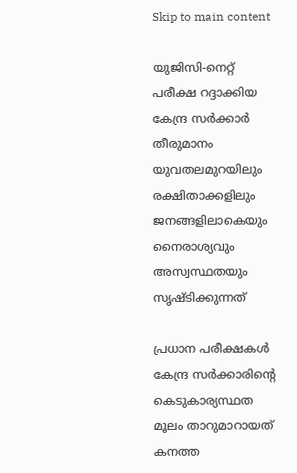Skip to main content

യുജിസി-നെറ്റ് പരീക്ഷ റദ്ദാക്കിയ കേന്ദ്ര സർക്കാർ തീരുമാനം യുവതലമുറയിലും രക്ഷിതാക്കളിലും ജനങ്ങളിലാകെയും നൈരാശ്യവും അസ്വസ്ഥതയും സൃഷ്ടിക്കുന്നത്

പ്രധാന പരീക്ഷകൾ കേന്ദ്ര സർക്കാരിന്റെ കെടുകാര്യസ്ഥത മൂലം താറുമാറായത് കനത്ത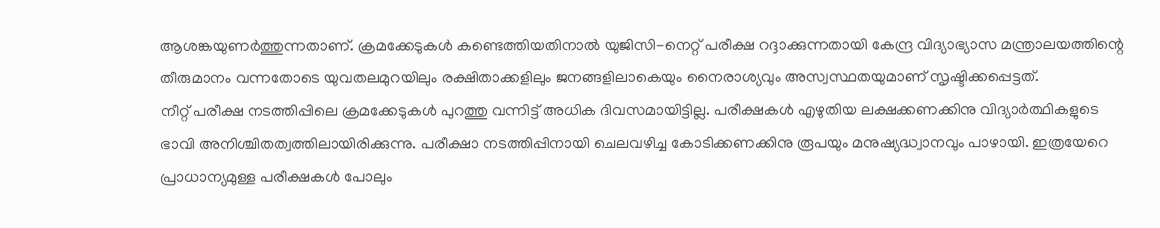ആശങ്കയുണർത്തുന്നതാണ്. ക്രമക്കേടുകൾ കണ്ടെത്തിയതിനാൽ യുജിസി-നെറ്റ് പരീക്ഷ റദ്ദാക്കുന്നതായി കേന്ദ്ര വിദ്യാഭ്യാസ മന്ത്രാലയത്തിന്റെ തീരുമാനം വന്നതോടെ യുവതലമുറയിലും രക്ഷിതാക്കളിലും ജനങ്ങളിലാകെയും നൈരാശ്യവും അസ്വസ്ഥതയുമാണ് സൃഷ്ടിക്കപ്പെട്ടത്.
നീറ്റ് പരീക്ഷ നടത്തിപ്പിലെ ക്രമക്കേടുകൾ പുറത്തു വന്നിട്ട് അധിക ദിവസമായിട്ടില്ല. പരീക്ഷകൾ എഴുതിയ ലക്ഷക്കണക്കിനു വിദ്യാർത്ഥികളുടെ ഭാവി അനിശ്ചിതത്വത്തിലായിരിക്കുന്നു. പരീക്ഷാ നടത്തിപ്പിനായി ചെലവഴിച്ച കോടിക്കണക്കിനു രൂപയും മനുഷ്യദ്ധ്വാനവും പാഴായി. ഇത്രയേറെ പ്രാധാന്യമുള്ള പരീക്ഷകൾ പോലും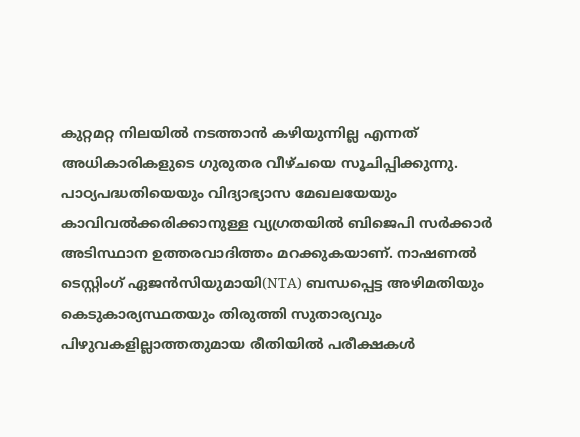കുറ്റമറ്റ നിലയിൽ നടത്താൻ കഴിയുന്നില്ല എന്നത് അധികാരികളുടെ ഗുരുതര വീഴ്ചയെ സൂചിപ്പിക്കുന്നു.
പാഠ്യപദ്ധതിയെയും വിദ്യാഭ്യാസ മേഖലയേയും കാവിവൽക്കരിക്കാനുള്ള വ്യഗ്രതയിൽ ബിജെപി സർക്കാർ അടിസ്ഥാന ഉത്തരവാദിത്തം മറക്കുകയാണ്. നാഷണൽ ടെസ്റ്റിംഗ് ഏജൻസിയുമായി(NTA) ബന്ധപ്പെട്ട അഴിമതിയും കെടുകാര്യസ്ഥതയും തിരുത്തി സുതാര്യവും പിഴുവകളില്ലാത്തതുമായ രീതിയിൽ പരീക്ഷകൾ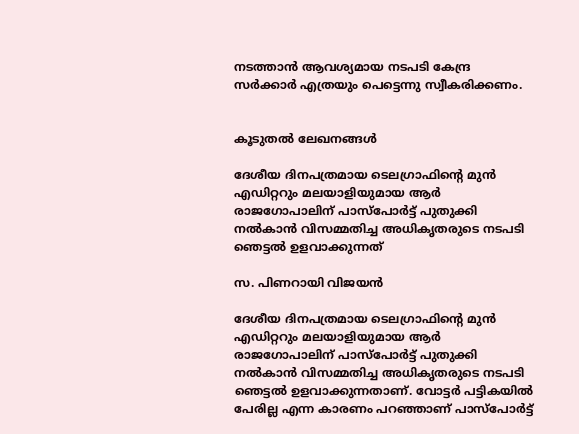നടത്താൻ ആവശ്യമായ നടപടി കേന്ദ്ര സർക്കാർ എത്രയും പെട്ടെന്നു സ്വീകരിക്കണം.


കൂടുതൽ ലേഖനങ്ങൾ

ദേശീയ ദിനപത്രമായ ടെലഗ്രാഫിന്റെ മുൻ എഡിറ്ററും മലയാളിയുമായ ആർ രാജഗോപാലിന് പാസ്പോർട്ട് പുതുക്കി നൽകാൻ വിസമ്മതിച്ച അധികൃതരുടെ നടപടി ഞെട്ടൽ ഉളവാക്കുന്നത്

സ. പിണറായി വിജയൻ

ദേശീയ ദിനപത്രമായ ടെലഗ്രാഫിന്റെ മുൻ എഡിറ്ററും മലയാളിയുമായ ആർ രാജഗോപാലിന് പാസ്പോർട്ട് പുതുക്കി നൽകാൻ വിസമ്മതിച്ച അധികൃതരുടെ നടപടി ഞെട്ടൽ ഉളവാക്കുന്നതാണ്. വോട്ടർ പട്ടികയിൽ പേരില്ല എന്ന കാരണം പറഞ്ഞാണ് പാസ്പോർട്ട്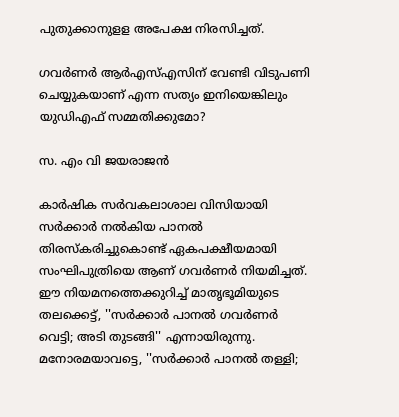പുതുക്കാനുളള അപേക്ഷ നിരസിച്ചത്.

ഗവർണർ ആർഎസ്എസിന് വേണ്ടി വിടുപണി ചെയ്യുകയാണ് എന്ന സത്യം ഇനിയെങ്കിലും യുഡിഎഫ് സമ്മതിക്കുമോ?

സ. എം വി ജയരാജൻ

കാർഷിക സർവകലാശാല വിസിയായി സർക്കാർ നൽകിയ പാനൽ തിരസ്‌കരിച്ചുകൊണ്ട് ഏകപക്ഷീയമായി സംഘിപുത്രിയെ ആണ് ഗവർണർ നിയമിച്ചത്. ഈ നിയമനത്തെക്കുറിച്ച് മാതൃഭൂമിയുടെ തലക്കെട്ട്, ''സർക്കാർ പാനൽ ഗവർണർ വെട്ടി; അടി തുടങ്ങി'' എന്നായിരുന്നു. മനോരമയാവട്ടെ, ''സർക്കാർ പാനൽ തള്ളി;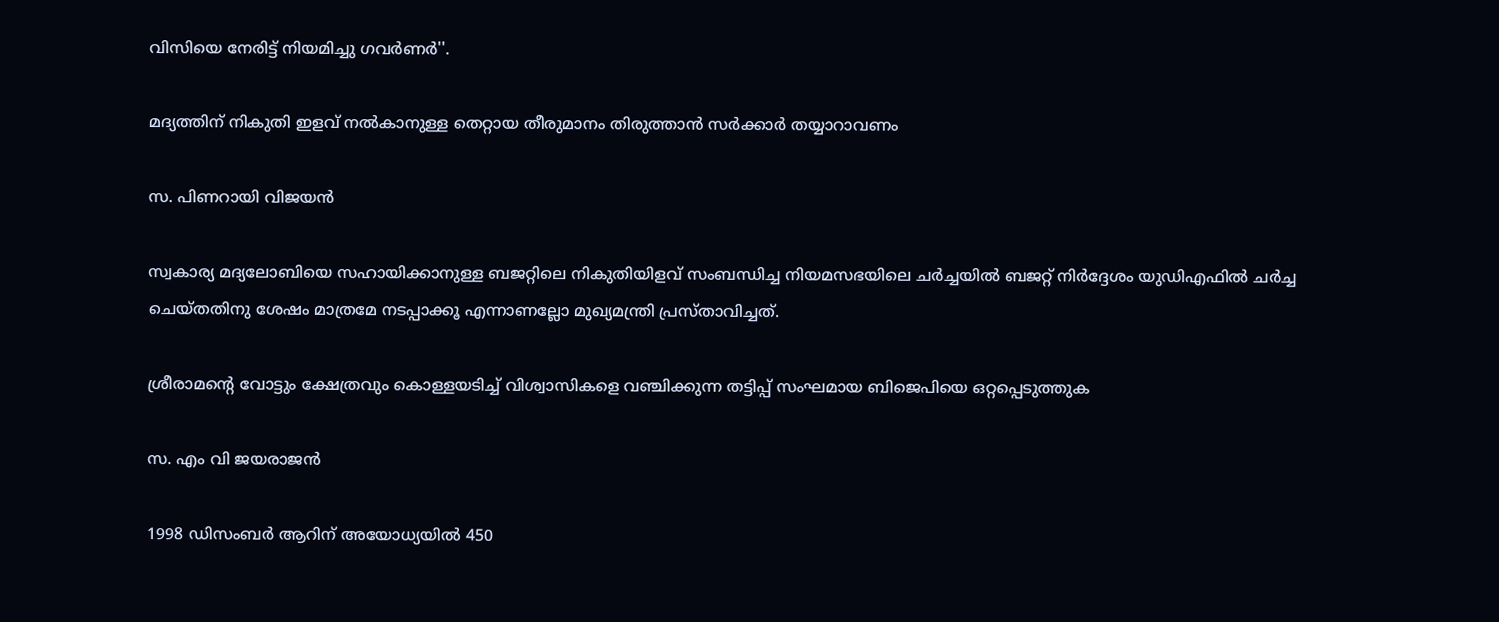വിസിയെ നേരിട്ട് നിയമിച്ചു ഗവർണർ''.

മദ്യത്തിന് നികുതി ഇളവ് നൽകാനുള്ള തെറ്റായ തീരുമാനം തിരുത്താൻ സർക്കാർ തയ്യാറാവണം

സ. പിണറായി വിജയൻ

സ്വകാര്യ മദ്യലോബിയെ സഹായിക്കാനുള്ള ബജറ്റിലെ നികുതിയിളവ് സംബന്ധിച്ച നിയമസഭയിലെ ചർച്ചയിൽ ബജറ്റ് നിർദ്ദേശം യുഡിഎഫിൽ ചർച്ച ചെയ്തതിനു ശേഷം മാത്രമേ നടപ്പാക്കൂ എന്നാണല്ലോ മുഖ്യമന്ത്രി പ്രസ്താവിച്ചത്.

ശ്രീരാമന്റെ വോട്ടും ക്ഷേത്രവും കൊള്ളയടിച്ച് വിശ്വാസികളെ വഞ്ചിക്കുന്ന തട്ടിപ്പ് സംഘമായ ബിജെപിയെ ഒറ്റപ്പെടുത്തുക

സ. എം വി ജയരാജൻ

1998 ഡിസംബർ ആറിന് അയോധ്യയിൽ 450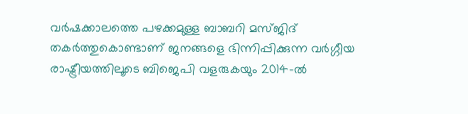വർഷക്കാലത്തെ പഴക്കമുള്ള ബാബറി മസ്ജിദ് തകർത്തുകൊണ്ടാണ് ജനങ്ങളെ ഭിന്നിപ്പിക്കുന്ന വർഗ്ഗീയ രാഷ്ട്രീയത്തിലൂടെ ബിജെപി വളരുകയും 2014-ൽ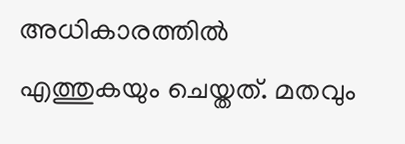അധികാരത്തിൽ എത്തുകയും ചെയ്തത്. മതവും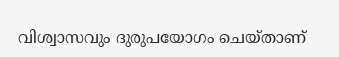വിശ്വാസവും ദുരുപയോഗം ചെയ്താണ്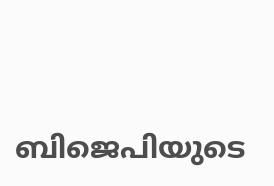ബിജെപിയുടെ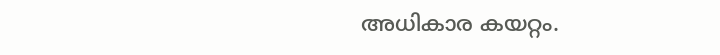അധികാര കയറ്റം.